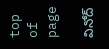top of page

వినోద్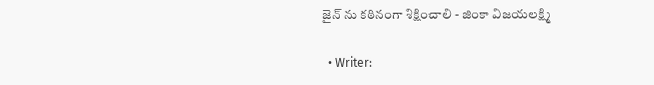జైన్ ను కఠినంగా శిక్షించాలి - జింకా విజయలక్ష్మి

  • Writer: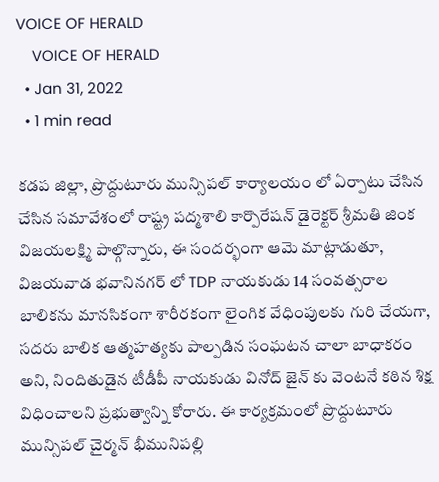VOICE OF HERALD
    VOICE OF HERALD
  • Jan 31, 2022
  • 1 min read

కడప జిల్లా, ప్రొద్దుటూరు మున్సిపల్ కార్యాలయం లో ఏర్పాటు చేసిన చేసిన సమావేశంలో రాష్ట్ర పద్మశాలి కార్పొరేషన్ డైరెక్టర్ శ్రీమతి జింక విజయలక్ష్మి పాల్గొన్నారు, ఈ సందర్భంగా ఆమె మాట్లాడుతూ, విజయవాడ భవానినగర్ లో TDP నాయకుడు 14 సంవత్సరాల బాలికను మానసికంగా శారీరకంగా లైంగిక వేధింపులకు గురి చేయగా, సదరు బాలిక ఆత్మహత్యకు పాల్పడిన సంఘటన చాలా బాధాకరం అని, నిందితుడైన టీడీపీ నాయకుడు వినోద్ జైన్ కు వెంటనే కఠిన శిక్ష విధించాలని ప్రభుత్వాన్ని కోరారు. ఈ కార్యక్రమంలో ప్రొద్దుటూరు మున్సిపల్ చైర్మన్ భీమునిపల్లి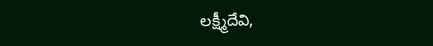లక్ష్మీదేవి,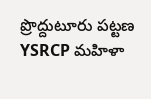ప్రొద్దుటూరు పట్టణ YSRCP మహిళా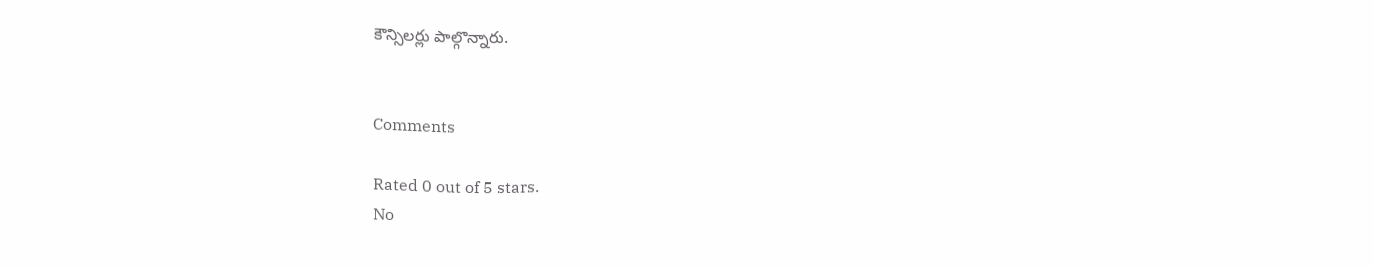కౌన్సిలర్లు పాల్గొన్నారు.


Comments

Rated 0 out of 5 stars.
No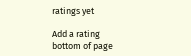ratings yet

Add a rating
bottom of page